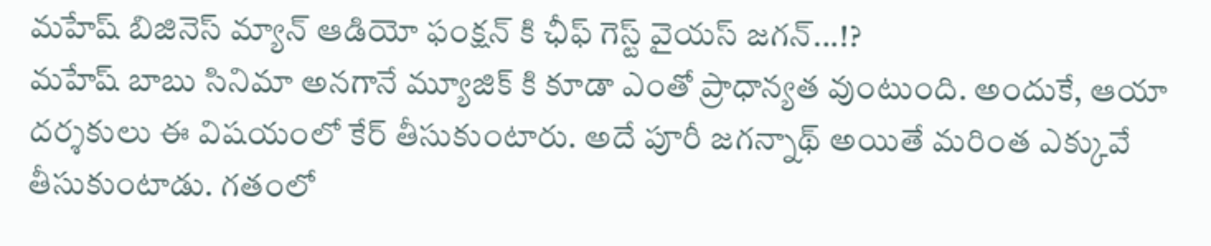మహేష్ బిజినెస్ మ్యాన్ ఆడియో ఫంక్షన్ కి ఛీఫ్ గెస్ట్ వైయస్ జగన్...!?
మహేష్ బాబు సినిమా అనగానే మ్యూజిక్ కి కూడా ఎంతో ప్రాధాన్యత వుంటుంది. అందుకే, ఆయా దర్శకులు ఈ విషయంలో కేర్ తీసుకుంటారు. అదే పూరీ జగన్నాథ్ అయితే మరింత ఎక్కువే తీసుకుంటాడు. గతంలో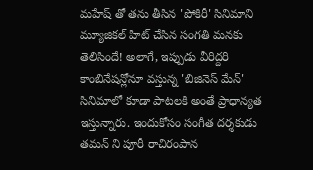మహేష్ తో తను తీసిన 'పోకిరీ' సినిమాని మ్యూజికల్ హిట్ చేసిన సంగతి మనకు తెలిసిందే! అలాగే, ఇప్పుడు వీరిద్దరి కాంబినేషన్లోనూ వస్తున్న 'బిజినెస్ మేన్' సినిమాలో కూడా పాటలకి అంతే ప్రాధాన్యత ఇస్తున్నారు. ఇందుకోసం సంగీత దర్శకుడు తమన్ ని పూరీ రాచిరంపాన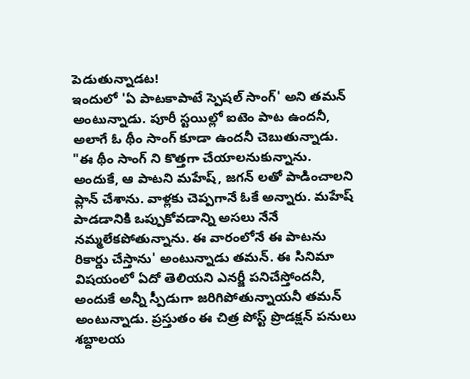పెడుతున్నాడట!
ఇందులో 'ఏ పాటకాపాటే స్పెషల్ సాంగ్' అని తమన్ అంటున్నాడు. పూరీ స్టయిల్లో ఐటెం పాట ఉందనీ, అలాగే ఓ థీం సాంగ్ కూడా ఉందనీ చెబుతున్నాడు. "ఈ థీం సాంగ్ ని కొత్తగా చేయాలనుకున్నాను. అందుకే, ఆ పాటని మహేష్, జగన్ లతో పాడించాలని ప్లాన్ చేశాను. వాళ్లకు చెప్పగానే ఓకే అన్నారు. మహేష్ పాడడానికి ఒప్పుకోవడాన్ని అసలు నేనే నమ్మలేకపోతున్నాను. ఈ వారంలోనే ఈ పాటను రికార్డు చేస్తాను' అంటున్నాడు తమన్. ఈ సినిమా విషయంలో ఏదో తెలియని ఎనర్జీ పనిచేస్తోందనీ, అందుకే అన్నీ స్పీడుగా జరిగిపోతున్నాయనీ తమన్ అంటున్నాడు. ప్రస్తుతం ఈ చిత్ర పోస్ట్ ప్రొడక్షన్ పనులు శబ్దాలయ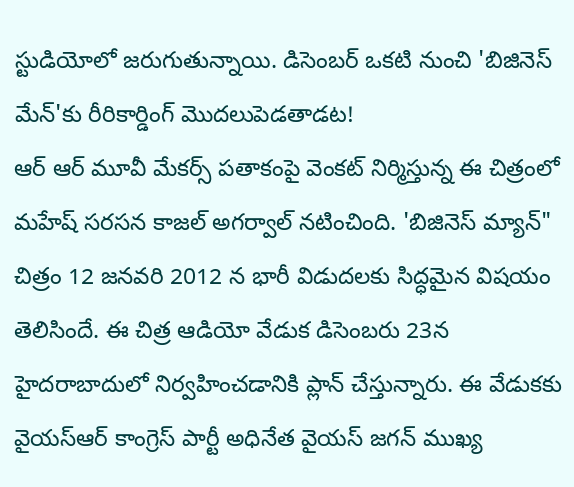స్టుడియోలో జరుగుతున్నాయి. డిసెంబర్ ఒకటి నుంచి 'బిజినెస్ మేన్'కు రీరికార్డింగ్ మొదలుపెడతాడట!
ఆర్ ఆర్ మూవీ మేకర్స్ పతాకంపై వెంకట్ నిర్మిస్తున్న ఈ చిత్రంలో మహేష్ సరసన కాజల్ అగర్వాల్ నటించింది. 'బిజినెస్ మ్యాన్" చిత్రం 12 జనవరి 2012 న భారీ విడుదలకు సిద్ధమైన విషయం తెలిసిందే. ఈ చిత్ర ఆడియో వేడుక డిసెంబరు 23న హైదరాబాదులో నిర్వహించడానికి ప్లాన్ చేస్తున్నారు. ఈ వేడుకకు వైయస్ఆర్ కాంగ్రెస్ పార్టీ అధినేత వైయస్ జగన్ ముఖ్య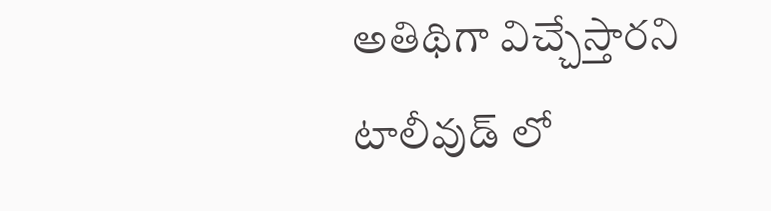అతిథిగా విచ్చేస్తారని టాలీవుడ్ లో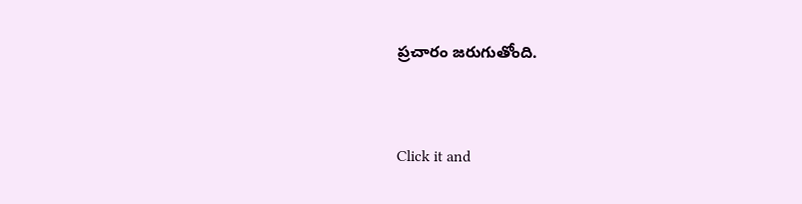ప్రచారం జరుగుతోంది.


Click it and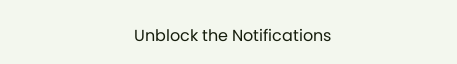Unblock the Notifications